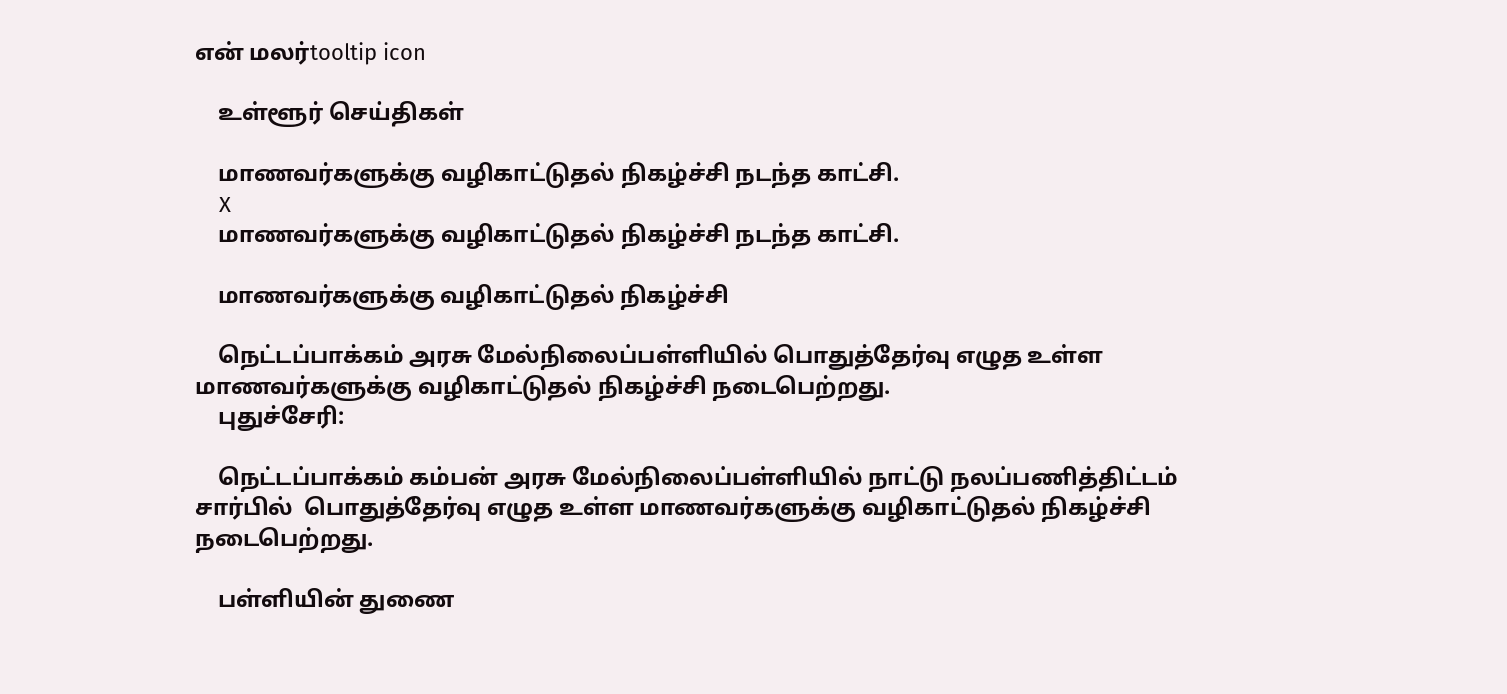என் மலர்tooltip icon

    உள்ளூர் செய்திகள்

    மாணவர்களுக்கு வழிகாட்டுதல் நிகழ்ச்சி நடந்த காட்சி.
    X
    மாணவர்களுக்கு வழிகாட்டுதல் நிகழ்ச்சி நடந்த காட்சி.

    மாணவர்களுக்கு வழிகாட்டுதல் நிகழ்ச்சி

    நெட்டப்பாக்கம் அரசு மேல்நிலைப்பள்ளியில் பொதுத்தேர்வு எழுத உள்ள மாணவர்களுக்கு வழிகாட்டுதல் நிகழ்ச்சி நடைபெற்றது.
    புதுச்சேரி:

    நெட்டப்பாக்கம் கம்பன் அரசு மேல்நிலைப்பள்ளியில் நாட்டு நலப்பணித்திட்டம் சார்பில்  பொதுத்தேர்வு எழுத உள்ள மாணவர்களுக்கு வழிகாட்டுதல் நிகழ்ச்சி நடைபெற்றது.

    பள்ளியின் துணை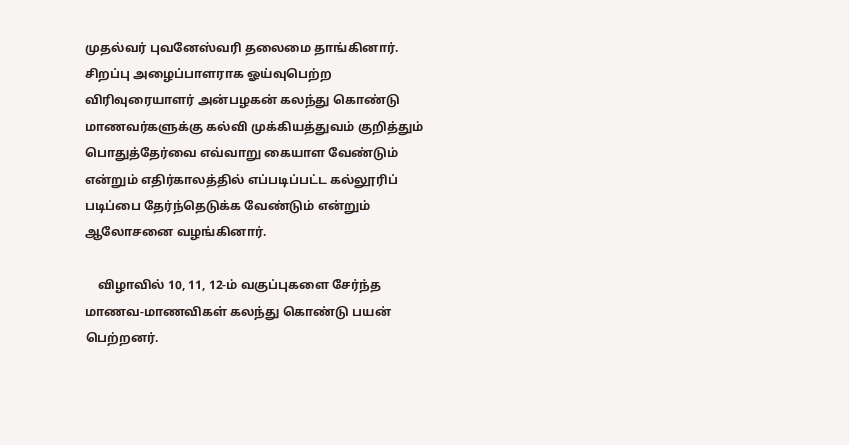முதல்வர் புவனேஸ்வரி தலைமை தாங்கினார். சிறப்பு அழைப்பாளராக ஓய்வுபெற்ற விரிவுரையாளர் அன்பழகன் கலந்து கொண்டு மாணவர்களுக்கு கல்வி முக்கியத்துவம் குறித்தும் பொதுத்தேர்வை எவ்வாறு கையாள வேண்டும் என்றும் எதிர்காலத்தில் எப்படிப்பட்ட கல்லூரிப் படிப்பை தேர்ந்தெடுக்க வேண்டும் என்றும் ஆலோசனை வழங்கினார்.

    விழாவில் 10, 11, 12-ம் வகுப்புகளை சேர்ந்த மாணவ-மாணவிகள் கலந்து கொண்டு பயன் பெற்றனர்.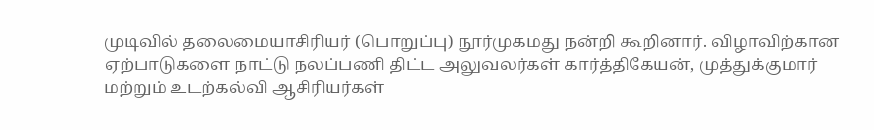முடிவில் தலைமையாசிரியர் (பொறுப்பு) நூர்முகமது நன்றி கூறினார். விழாவிற்கான ஏற்பாடுகளை நாட்டு நலப்பணி திட்ட அலுவலர்கள் கார்த்திகேயன், முத்துக்குமார் மற்றும் உடற்கல்வி ஆசிரியர்கள்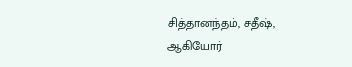சித்தானந்தம், சதீஷ், ஆகியோர்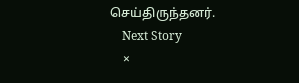செய்திருந்தனர்.
    Next Story
    ×